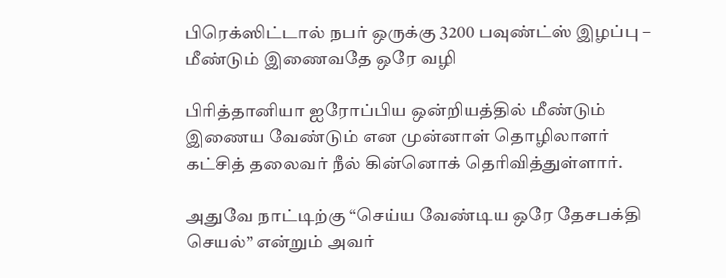பிரெக்ஸிட்டால் நபர் ஒருக்கு 3200 பவுண்ட்ஸ் இழப்பு – மீண்டும் இணைவதே ஒரே வழி

பிரித்தானியா ஐரோப்பிய ஒன்றியத்தில் மீண்டும் இணைய வேண்டும் என முன்னாள் தொழிலாளர் கட்சித் தலைவர் நீல் கின்னொக் தெரிவித்துள்ளார்.

அதுவே நாட்டிற்கு “செய்ய வேண்டிய ஒரே தேசபக்தி செயல்” என்றும் அவர்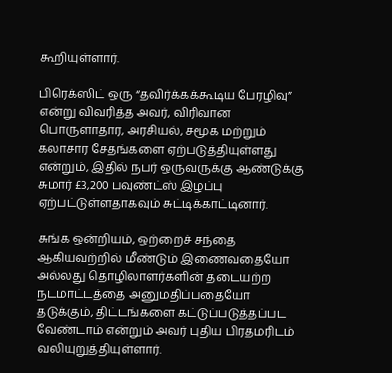கூறியுள்ளார்.

பிரெக்ஸிட் ஒரு “தவிர்க்கக்கூடிய பேரழிவு” என்று விவரித்த அவர், விரிவான பொருளாதார, அரசியல், சமூக மற்றும் கலாசார சேதங்களை ஏற்படுத்தியுள்ளது என்றும், இதில் நபர் ஒருவருக்கு ஆண்டுக்கு சுமார் £3,200 பவுண்ட்ஸ் இழப்பு ஏற்பட்டுள்ளதாகவும் சுட்டிக்காட்டினார்.

சுங்க ஒன்றியம், ஒற்றைச் சந்தை ஆகியவற்றில் மீண்டும் இணைவதையோ அல்லது தொழிலாளர்களின் தடையற்ற நடமாட்டத்தை அனுமதிப்பதையோ தடுக்கும், திட்டங்களை கட்டுப்படுத்தப்பட வேண்டாம் என்றும் அவர் புதிய பிரதமரிடம் வலியுறுத்தியுள்ளார்.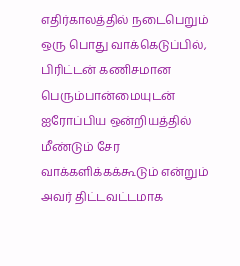எதிர்காலத்தில் நடைபெறும் ஒரு பொது வாக்கெடுப்பில், பிரிட்டன் கணிசமான பெரும்பான்மையுடன் ஐரோப்பிய ஒன்றியத்தில் மீண்டும் சேர வாக்களிக்கக்கூடும் என்றும் அவர் திட்டவட்டமாக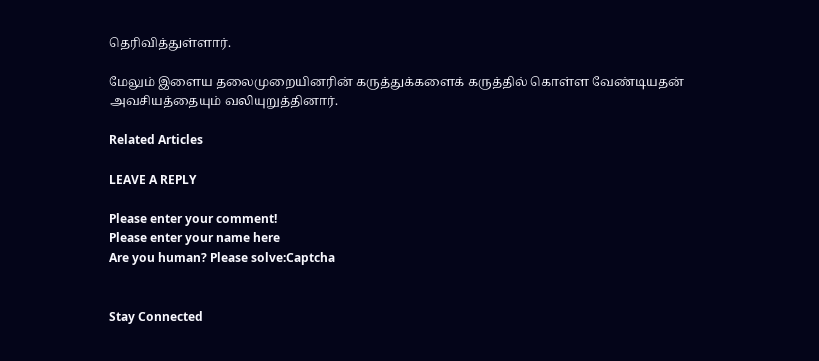தெரிவித்துள்ளார்.

மேலும் இளைய தலைமுறையினரின் கருத்துக்களைக் கருத்தில் கொள்ள வேண்டியதன் அவசியத்தையும் வலியுறுத்தினார்.

Related Articles

LEAVE A REPLY

Please enter your comment!
Please enter your name here
Are you human? Please solve:Captcha


Stay Connected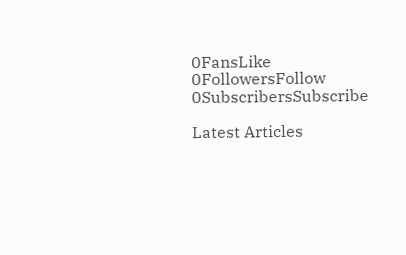0FansLike
0FollowersFollow
0SubscribersSubscribe

Latest Articles